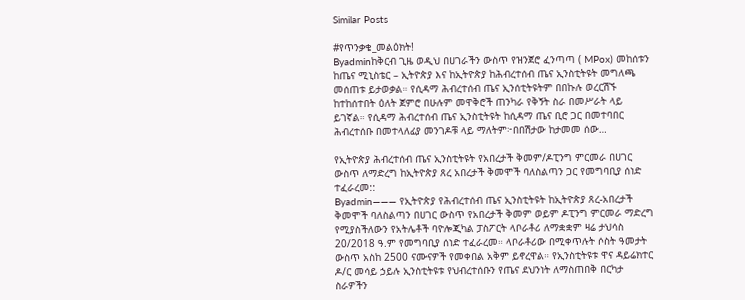Similar Posts

#የጥንቃቄ_መልዕክት!
Byadminከቅርብ ጊዜ ወዲህ በሀገራችን ውስጥ የዝንጀሮ ፈንጣጣ ( MPox) መከሰቱን ከጤና ሚኒስቴር – ኢትዮጵያ እና ከኢትዮጵያ ከሕብረተሰብ ጤና ኢንስቲትዩት መግለጫ መሰጠቱ ይታወቃል። የሲዳማ ሕብረተሰብ ጤና ኢንሰቲትዩትም በበኩሉ ወረርሽኙ ከተከሰተበት ዕለት ጀምሮ በሁሉም መዋቅሮች ጠንካራ የቅኝት ስራ በመሥራት ላይ ይገኛል። የሲዳማ ሕብረተሰብ ጤና ኢንስቲትዩት ከሲዳማ ጤና ቢሮ ጋር በመተባበር ሕብረተሰቡ በመተላለፊያ መንገዶቹ ላይ ማለትም፦በበሽታው ከታመመ ሰው…

የኢትዮጵያ ሕብረተሰብ ጤና ኢንስቲትዩት የአበረታች ቅመም/ዶፒንግ ምርመራ በሀገር ውስጥ ለማድረግ ከኢትዮጵያ ጸረ አበረታች ቅመሞች ባለስልጣን ጋር የመግባቢያ ሰነድ ተፈራረመ::
Byadmin——— የኢትዮጵያ የሕብረተሰብ ጤና ኢንስቲትዩት ከኢትዮጵያ ጸረ-አበረታች ቅመሞች ባለስልጣን በሀገር ውስጥ የአበረታች ቅመም ወይም ዶፒንግ ምርመራ ማድረግ የሚያስችለውን የአትሌቶች ባዮሎጂካል ፓስፖርት ላቦራቶሪ ለማቋቋም ዛሬ ታህሳስ 20/2018 ዓ.ም የመግባቢያ ሰነድ ተፈራረመ። ላቦራቶሪው በሚቀጥሉት ሶስት ዓመታት ውስጥ አስከ 2500 ናሙናዎች የመቀበል አቅም ይኖረዋል። የኢንስቲትዩቱ ዋና ዳይሬክተር ዶ/ር መሳይ ኃይሉ ኢንስቲትዩቱ የህብረተሰቡን የጤና ደህንነት ለማስጠበቅ በርካታ ስራዎችን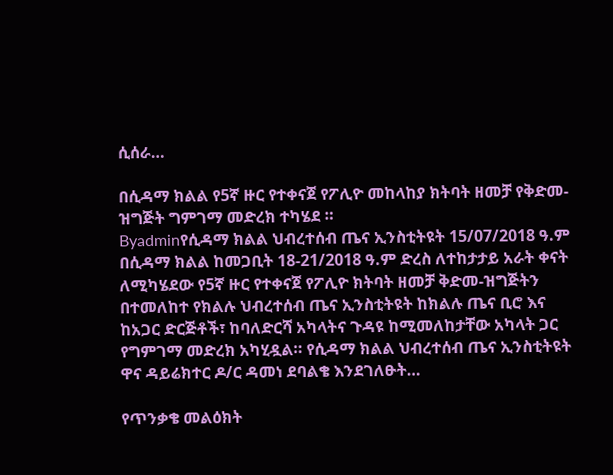ሲሰራ…

በሲዳማ ክልል የ5ኛ ዙር የተቀናጀ የፖሊዮ መከላከያ ክትባት ዘመቻ የቅድመ-ዝግጅት ግምገማ መድረክ ተካሄደ ።
Byadminየሲዳማ ክልል ህብረተሰብ ጤና ኢንስቲትዩት 15/07/2018 ዓ.ም በሲዳማ ክልል ከመጋቢት 18-21/2018 ዓ.ም ድረስ ለተከታታይ አራት ቀናት ለሚካሄደው የ5ኛ ዙር የተቀናጀ የፖሊዮ ክትባት ዘመቻ ቅድመ-ዝግጅትን በተመለከተ የክልሉ ህብረተሰብ ጤና ኢንስቲትዩት ከክልሉ ጤና ቢሮ እና ከአጋር ድርጅቶች፣ ከባለድርሻ አካላትና ጉዳዩ ከሚመለከታቸው አካላት ጋር የግምገማ መድረክ አካሂዷል። የሲዳማ ክልል ህብረተሰብ ጤና ኢንስቲትዩት ዋና ዳይሬክተር ዶ/ር ዳመነ ደባልቄ እንደገለፁት…

የጥንቃቄ መልዕክት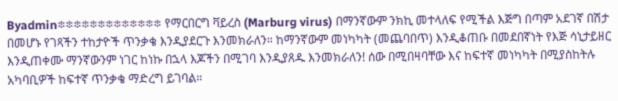Byadmin፨፨፨፨፨፨፨፨፨፨፨፨፨ የማርበርግ ቫይረስ (Marburg virus) በማንኛውም ንክኪ መተላለፍ የሚችል እጅግ በጣም አደገኛ በሽታ በመሆኑ የገጻችን ተከታዮች ጥንቃቄ እንዲያደርጉ እንመክራለን። ከማንኛውም መነካካት (መጨባበጥ) እንዲቆጠቡ በመደበኛነት የእጅ ሳኒታይዘር እንዲጠቀሙ ማንኛውንም ነገር ከነኩ በኋላ እጆችን በሚገባ እንዲያጸዱ እንመክራለን! ሰው በሚበዛባቸው እና ከፍተኛ መነካካት በሚያስከትሉ አካባቢዎች ከፍተኛ ጥንቃቄ ማድረግ ይገባል።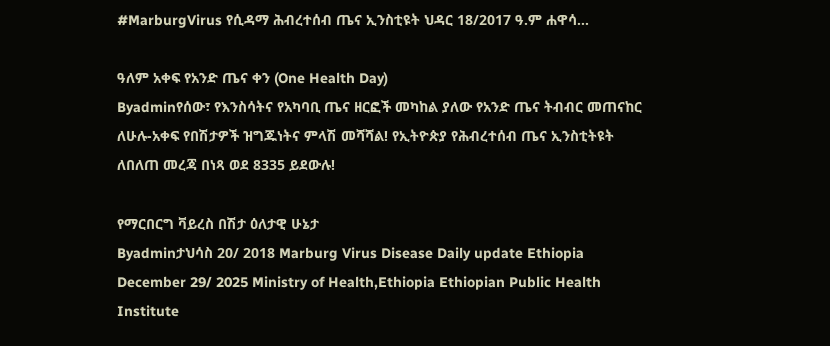#MarburgVirus የሲዳማ ሕብረተሰብ ጤና ኢንስቲዩት ህዳር 18/2017 ዓ.ም ሐዋሳ…

ዓለም አቀፍ የአንድ ጤና ቀን (One Health Day)
Byadminየሰው፣ የእንስሳትና የአካባቢ ጤና ዘርፎች መካከል ያለው የአንድ ጤና ትብብር መጠናከር ለሁሉ-አቀፍ የበሽታዎች ዝግጁነትና ምላሽ መሻሻል! የኢትዮጵያ የሕብረተሰብ ጤና ኢንስቲትዩት ለበለጠ መረጃ በነጻ ወደ 8335 ይደውሉ!

የማርበርግ ቫይረስ በሽታ ዕለታዊ ሁኔታ
Byadminታህሳስ 20/ 2018 Marburg Virus Disease Daily update Ethiopia December 29/ 2025 Ministry of Health,Ethiopia Ethiopian Public Health Institute